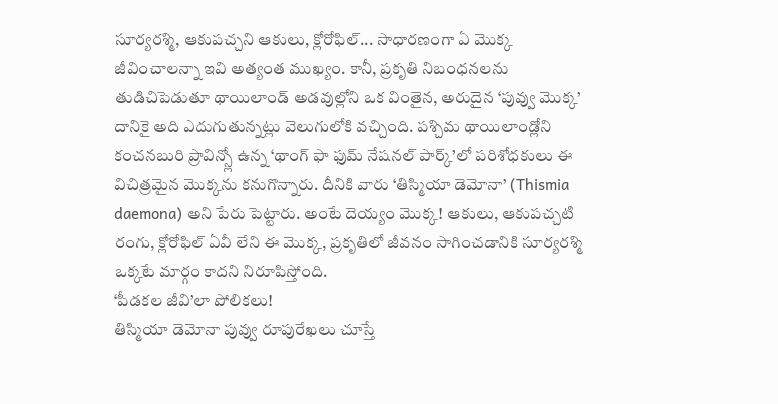సూర్యరశ్మి, ఆకుపచ్చని ఆకులు, క్లోరోఫిల్... సాధారణంగా ఏ మొక్క జీవించాలన్నా ఇవి అత్యంత ముఖ్యం. కానీ, ప్రకృతి నిబంధనలను తుడిచిపెడుతూ థాయిలాండ్ అడవుల్లోని ఒక వింతైన, అరుదైన ‘పువ్వు మొక్క’ దానికై అది ఎదుగుతున్నట్లు వెలుగులోకి వచ్చింది. పశ్చిమ థాయిలాండ్లోని కంచనబురి ప్రావిన్స్లో ఉన్న ‘థాంగ్ ఫా ఫుమ్ నేషనల్ పార్క్’లో పరిశోధకులు ఈ విచిత్రమైన మొక్కను కనుగొన్నారు. దీనికి వారు ‘తిస్మియా డెమోనా’ (Thismia daemona) అని పేరు పెట్టారు. అంటే దెయ్యం మొక్క! ఆకులు, ఆకుపచ్చటి రంగు, క్లోరోఫిల్ ఏవీ లేని ఈ మొక్క, ప్రకృతిలో జీవనం సాగించడానికి సూర్యరశ్మి ఒక్కటే మార్గం కాదని నిరూపిస్తోంది.
‘పీడకల జీవి’లా పోలికలు!
తిస్మియా డెమోనా పువ్వు రూపురేఖలు చూస్తే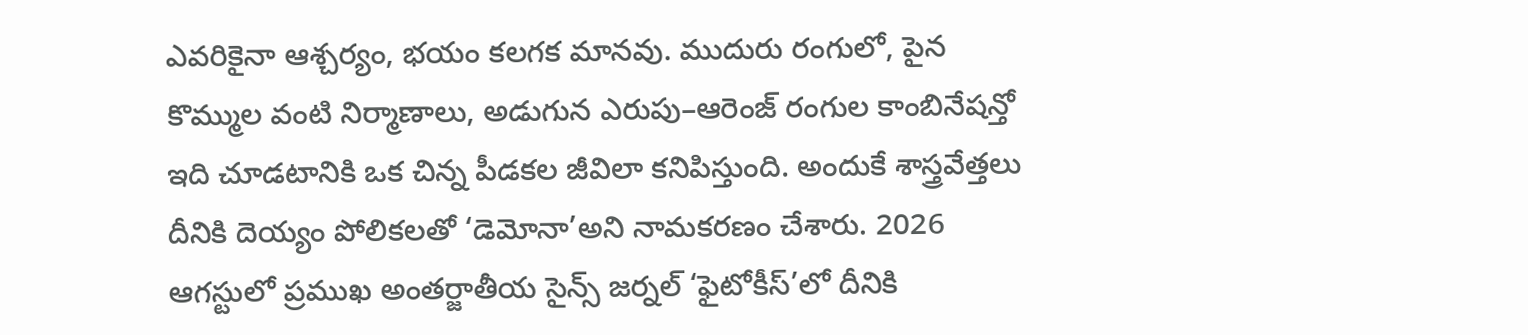ఎవరికైనా ఆశ్చర్యం, భయం కలగక మానవు. ముదురు రంగులో, పైన కొమ్ముల వంటి నిర్మాణాలు, అడుగున ఎరుపు–ఆరెంజ్ రంగుల కాంబినేషన్తో ఇది చూడటానికి ఒక చిన్న పీడకల జీవిలా కనిపిస్తుంది. అందుకే శాస్త్రవేత్తలు దీనికి దెయ్యం పోలికలతో ‘డెమోనా’అని నామకరణం చేశారు. 2026 ఆగస్టులో ప్రముఖ అంతర్జాతీయ సైన్స్ జర్నల్ ‘ఫైటోకీస్’లో దీనికి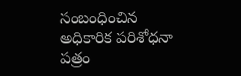సంబంధించిన అధికారిక పరిశోధనా పత్రం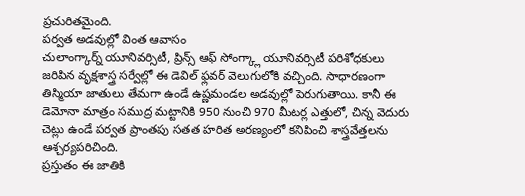ప్రచురితమైంది.
పర్వత అడవుల్లో వింత ఆవాసం
చులాంగ్కార్న్ యూనివర్సిటీ, ప్రిన్స్ ఆఫ్ సోంగ్క్లా యూనివర్సిటీ పరిశోధకులు జరిపిన వృక్షశాస్త్ర సర్వేల్లో ఈ డెవిల్ ఫ్లవర్ వెలుగులోకి వచ్చింది. సాధారణంగా తిస్మియా జాతులు తేమగా ఉండే ఉష్ణమండల అడవుల్లో పెరుగుతాయి. కానీ ఈ డెమోనా మాత్రం సముద్ర మట్టానికి 950 నుంచి 970 మీటర్ల ఎత్తులో, చిన్న వెదురు చెట్లు ఉండే పర్వత ప్రాంతపు సతత హరిత అరణ్యంలో కనిపించి శాస్త్రవేత్తలను ఆశ్చర్యపరిచింది.
ప్రస్తుతం ఈ జాతికి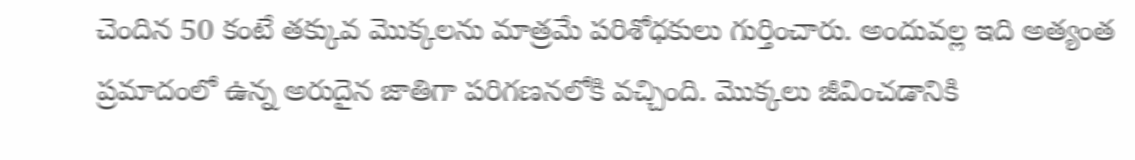చెందిన 50 కంటే తక్కువ మొక్కలను మాత్రమే పరిశోధకులు గుర్తించారు. అందువల్ల ఇది అత్యంత ప్రమాదంలో ఉన్న అరుదైన జాతిగా పరిగణనలోకి వచ్చింది. మొక్కలు జీవించడానికి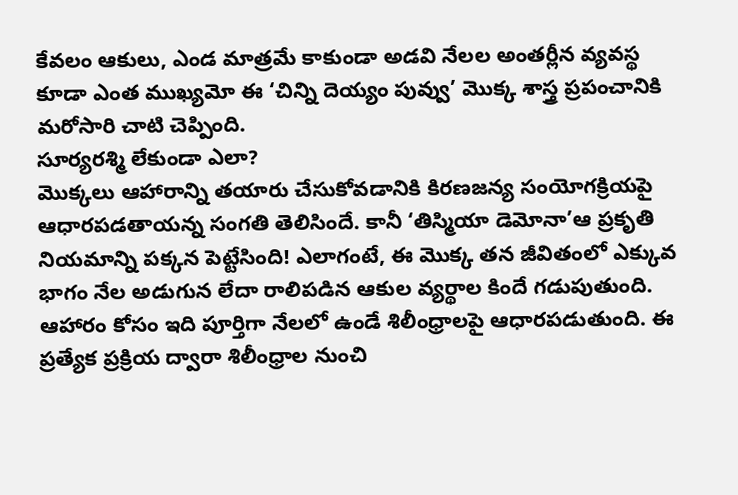కేవలం ఆకులు, ఎండ మాత్రమే కాకుండా అడవి నేలల అంతర్లీన వ్యవస్థ కూడా ఎంత ముఖ్యమో ఈ ‘చిన్ని దెయ్యం పువ్వు’ మొక్క శాస్త్ర ప్రపంచానికి మరోసారి చాటి చెప్పింది.
సూర్యరశ్మి లేకుండా ఎలా?
మొక్కలు ఆహారాన్ని తయారు చేసుకోవడానికి కిరణజన్య సంయోగక్రియపై ఆధారపడతాయన్న సంగతి తెలిసిందే. కానీ ‘తిస్మియా డెమోనా’ఆ ప్రకృతి నియమాన్ని పక్కన పెట్టేసింది! ఎలాగంటే, ఈ మొక్క తన జీవితంలో ఎక్కువ భాగం నేల అడుగున లేదా రాలిపడిన ఆకుల వ్యర్థాల కిందే గడుపుతుంది. ఆహారం కోసం ఇది పూర్తిగా నేలలో ఉండే శిలీంధ్రాలపై ఆధారపడుతుంది. ఈ ప్రత్యేక ప్రక్రియ ద్వారా శిలీంధ్రాల నుంచి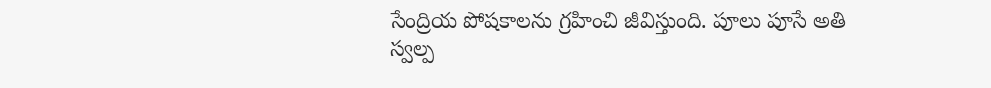సేంద్రియ పోషకాలను గ్రహించి జీవిస్తుంది. పూలు పూసే అతి స్వల్ప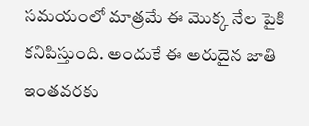సమయంలో మాత్రమే ఈ మొక్క నేల పైకి కనిపిస్తుంది. అందుకే ఈ అరుదైన జాతి ఇంతవరకు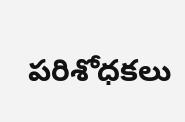పరిశోధకలు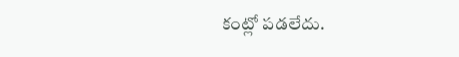కంట్లో పడలేదు.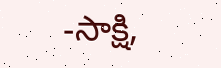-సాక్షి,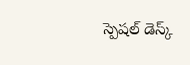స్పెషల్ డెస్క్